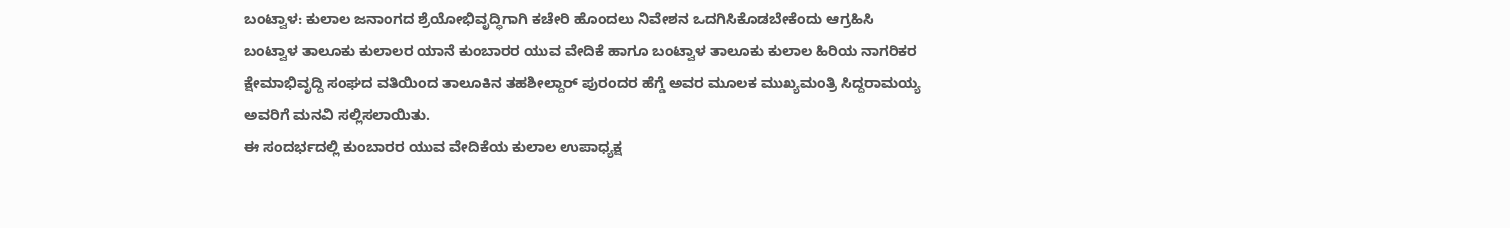ಬಂಟ್ವಾಳ: ಕುಲಾಲ ಜನಾಂಗದ ಶ್ರೆಯೋಭಿವೃದ್ಧಿಗಾಗಿ ಕಚೇರಿ ಹೊಂದಲು ನಿವೇಶನ ಒದಗಿಸಿಕೊಡಬೇಕೆಂದು ಆಗ್ರಹಿಸಿ ಬಂಟ್ವಾಳ ತಾಲೂಕು ಕುಲಾಲರ ಯಾನೆ ಕುಂಬಾರರ ಯುವ ವೇದಿಕೆ ಹಾಗೂ ಬಂಟ್ವಾಳ ತಾಲೂಕು ಕುಲಾಲ ಹಿರಿಯ ನಾಗರಿಕರ ಕ್ಷೇಮಾಭಿವೃದ್ದಿ ಸಂಘದ ವತಿಯಿಂದ ತಾಲೂಕಿನ ತಹಶೀಲ್ದಾರ್ ಪುರಂದರ ಹೆಗ್ಡೆ ಅವರ ಮೂಲಕ ಮುಖ್ಯಮಂತ್ರಿ ಸಿದ್ದರಾಮಯ್ಯ ಅವರಿಗೆ ಮನವಿ ಸಲ್ಲಿಸಲಾಯಿತು.
ಈ ಸಂದರ್ಭದಲ್ಲಿ ಕುಂಬಾರರ ಯುವ ವೇದಿಕೆಯ ಕುಲಾಲ ಉಪಾಧ್ಯಕ್ಷ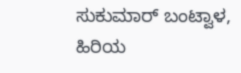ಸುಕುಮಾರ್ ಬಂಟ್ವಾಳ, ಹಿರಿಯ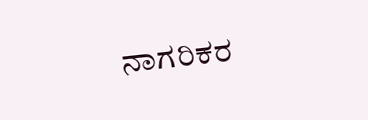ನಾಗರಿಕರ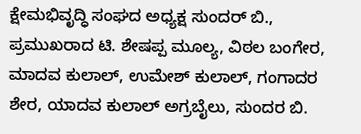ಕ್ಷೇಮಭಿವೃದ್ಧಿ ಸಂಘದ ಅಧ್ಯಕ್ಷ ಸುಂದರ್ ಬಿ., ಪ್ರಮುಖರಾದ ಟಿ. ಶೇಷಪ್ಪ ಮೂಲ್ಯ, ವಿಠಲ ಬಂಗೇರ, ಮಾದವ ಕುಲಾಲ್, ಉಮೇಶ್ ಕುಲಾಲ್, ಗಂಗಾದರ ಶೇರ, ಯಾದವ ಕುಲಾಲ್ ಅಗ್ರಬೈಲು, ಸುಂದರ ಬಿ.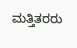ಮತ್ತಿತರರು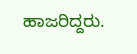ಹಾಜರಿದ್ದರು.